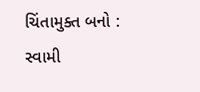ચિંતામુક્ત બનો : સ્વામી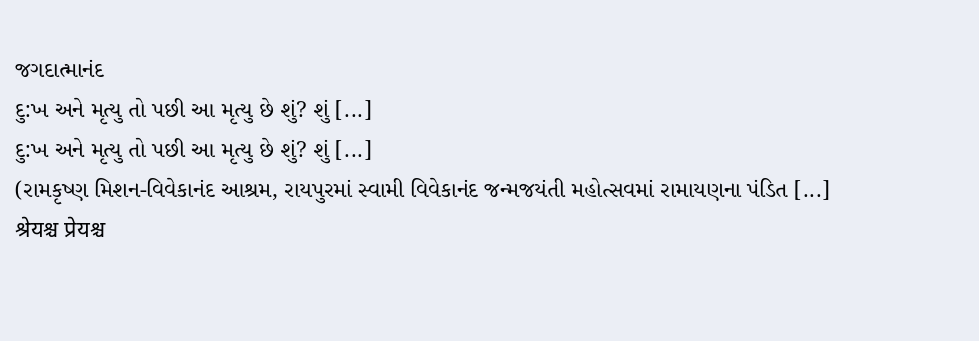જગદાત્માનંદ
દુ:ખ અને મૃત્યુ તો પછી આ મૃત્યુ છે શું? શું [...]
દુ:ખ અને મૃત્યુ તો પછી આ મૃત્યુ છે શું? શું [...]
(રામકૃષ્ણ મિશન-વિવેકાનંદ આશ્રમ, રાયપુરમાં સ્વામી વિવેકાનંદ જન્મજયંતી મહોત્સવમાં રામાયણના પંડિત [...]
श्रेयश्च प्रेयश्च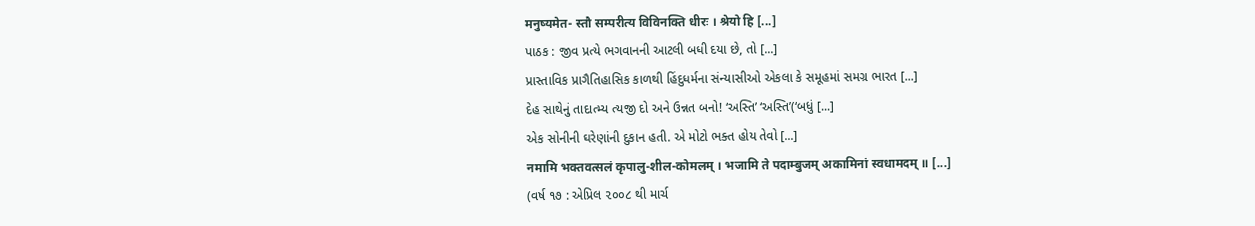मनुष्यमेत- स्तौ सम्परीत्य विविनक्ति धीरः । श्रेयो हि [...]
પાઠક : જીવ પ્રત્યે ભગવાનની આટલી બધી દયા છે, તો [...]
પ્રાસ્તાવિક પ્રાગૈતિહાસિક કાળથી હિંદુધર્મના સંન્યાસીઓ એકલા કે સમૂહમાં સમગ્ર ભારત [...]
દેહ સાથેનું તાદાત્મ્ય ત્યજી દો અને ઉન્નત બનો! ‘અસ્તિ’ ‘અસ્તિ’(‘બધું [...]
એક સોનીની ઘરેણાંની દુકાન હતી. એ મોટો ભક્ત હોય તેવો [...]
नमामि भक्तवत्सलं कृपालु-शील-कोमलम् । भजामि ते पदाम्बुजम् अकामिनां स्वधामदम् ॥ [...]
(વર્ષ ૧૭ : એપ્રિલ ૨૦૦૮ થી માર્ચ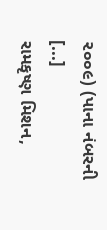૨૦૦૯) (પાના નંબરની [...]
રામકૃષ્ણ મિશન,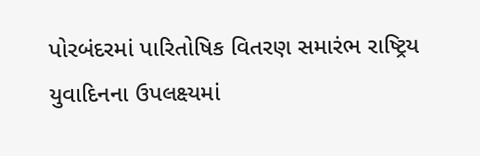પોરબંદરમાં પારિતોષિક વિતરણ સમારંભ રાષ્ટ્રિય યુવાદિનના ઉપલક્ષ્યમાં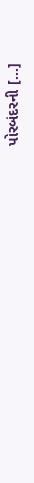પોરબંદરની [...]